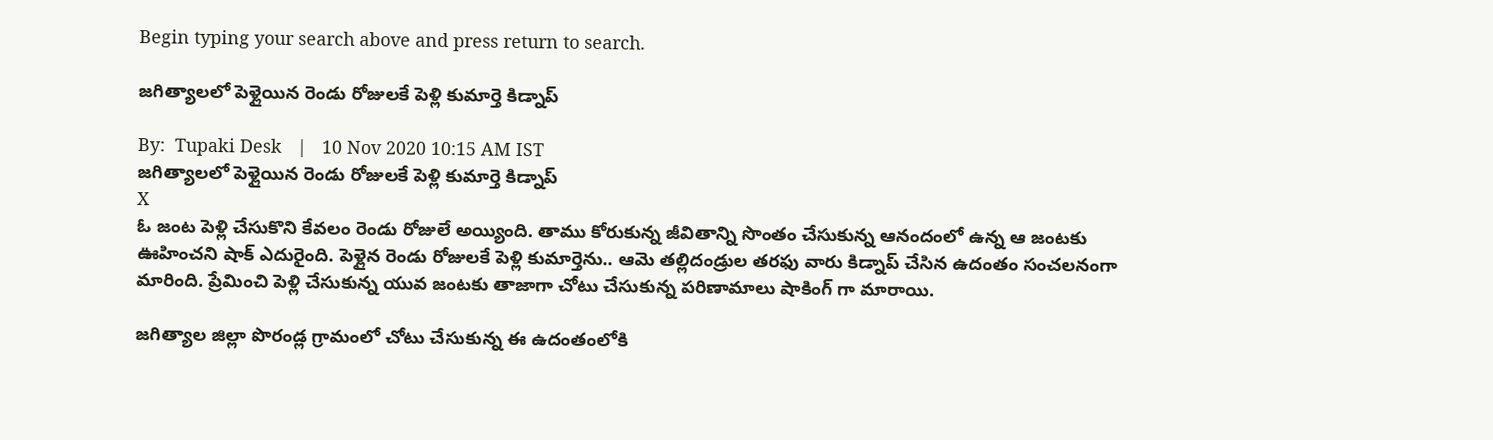Begin typing your search above and press return to search.

జగిత్యాలలో పెళ్లైయిన రెండు రోజులకే పెళ్లి కుమార్తె కిడ్నాప్

By:  Tupaki Desk   |   10 Nov 2020 10:15 AM IST
జగిత్యాలలో పెళ్లైయిన రెండు రోజులకే పెళ్లి కుమార్తె కిడ్నాప్
X
ఓ జంట పెళ్లి చేసుకొని కేవలం రెండు రోజులే అయ్యింది. తాము కోరుకున్న జీవితాన్ని సొంతం చేసుకున్న ఆనందంలో ఉన్న ఆ జంటకు ఊహించని షాక్ ఎదురైంది. పెళ్లైన రెండు రోజులకే పెళ్లి కుమార్తెను.. ఆమె తల్లిదండ్రుల తరఫు వారు కిడ్నాప్ చేసిన ఉదంతం సంచలనంగా మారింది. ప్రేమించి పెళ్లి చేసుకున్న యువ జంటకు తాజాగా చోటు చేసుకున్న పరిణామాలు షాకింగ్ గా మారాయి.

జగిత్యాల జిల్లా పొరండ్ల గ్రామంలో చోటు చేసుకున్న ఈ ఉదంతంలోకి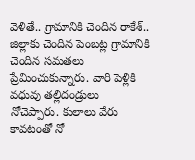వెళితే.. గ్రామానికి చెందిన రాకేశ్.. జిల్లాకు చెందిన పెంబట్ల గ్రామానికి చెందిన సమతలు ప్రేమించుకున్నారు. వారి పెళ్లికి వధువు తల్లిదండ్రులు నోచెప్పారు. కులాలు వేరు కావటంతో నో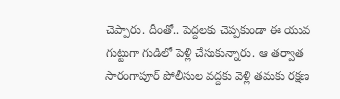చెప్పారు. దీంతో.. పెద్దలకు చెప్పకుండా ఈ యువ గుట్టుగా గుడిలో పెళ్లి చేసుకున్నారు. ఆ తర్వాత సారంగాపూర్ పోలీసుల వద్దకు వెళ్లి తమకు రక్షణ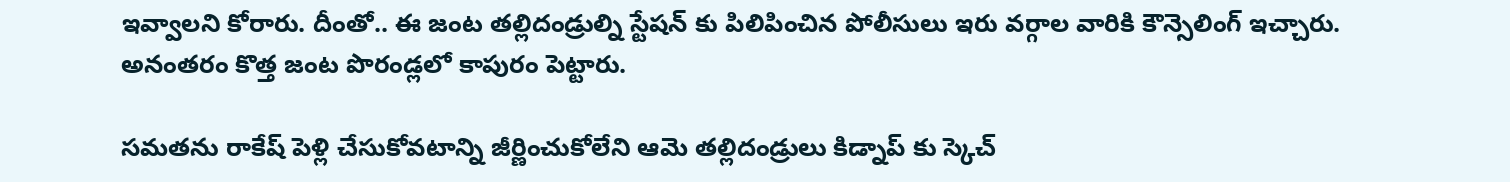ఇవ్వాలని కోరారు. దీంతో.. ఈ జంట తల్లిదండ్రుల్ని స్టేషన్ కు పిలిపించిన పోలీసులు ఇరు వర్గాల వారికి కౌన్సెలింగ్ ఇచ్చారు. అనంతరం కొత్త జంట పొరండ్లలో కాపురం పెట్టారు.

సమతను రాకేష్ పెళ్లి చేసుకోవటాన్ని జీర్ణించుకోలేని ఆమె తల్లిదండ్రులు కిడ్నాప్ కు స్కెచ్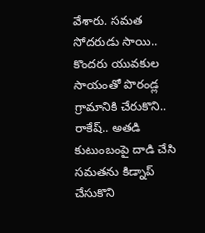వేశారు. సమత సోదరుడు సాయి.. కొందరు యువకుల సాయంతో పొరండ్ల గ్రామానికి చేరుకొని.. రాకేష్.. అతడి కుటుంబంపై దాడి చేసి సమతను కిడ్నాప్ చేసుకొని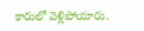కారులో వెళ్లిపోయారు.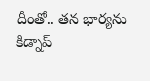దీంతో.. తన భార్యను కిడ్నాప్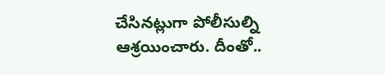చేసినట్లుగా పోలీసుల్ని ఆశ్రయించారు. దీంతో..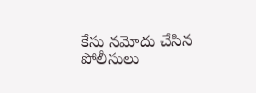కేసు నమోదు చేసిన పోలీసులు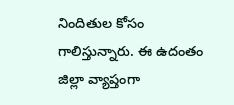నిందితుల కోసం గాలిస్తున్నారు. ఈ ఉదంతం జిల్లా వ్యాప్తంగా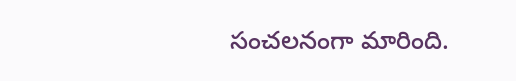సంచలనంగా మారింది.